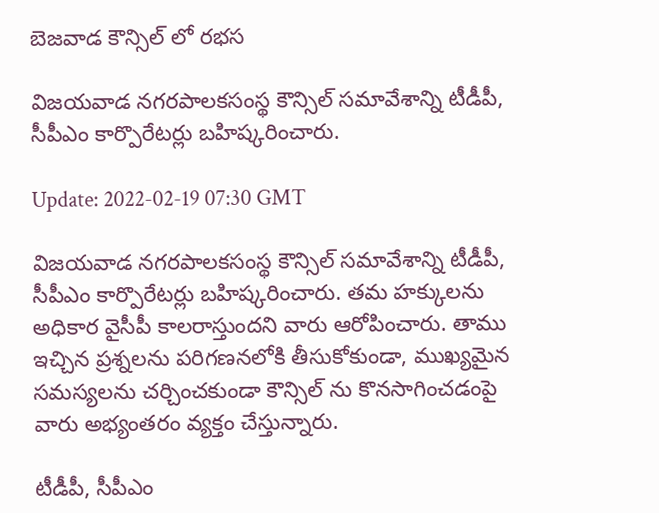బెజవాడ కౌన్సిల్ లో రభస

విజయవాడ నగరపాలకసంస్థ కౌన్సిల్ సమావేశాన్ని టీడీపీ, సీపీఎం కార్పొరేటర్లు బహిష్కరించారు.

Update: 2022-02-19 07:30 GMT

విజయవాడ నగరపాలకసంస్థ కౌన్సిల్ సమావేశాన్ని టీడీపీ, సీపీఎం కార్పొరేటర్లు బహిష్కరించారు. తమ హక్కులను అధికార వైసీపీ కాలరాస్తుందని వారు ఆరోపించారు. తాము ఇచ్చిన ప్రశ్నలను పరిగణనలోకి తీసుకోకుండా, ముఖ్యమైన సమస్యలను చర్చించకుండా కౌన్సిల్ ను కొనసాగించడంపై వారు అభ్యంతరం వ్యక్తం చేస్తున్నారు.

టీడీపీ, సీపీఎం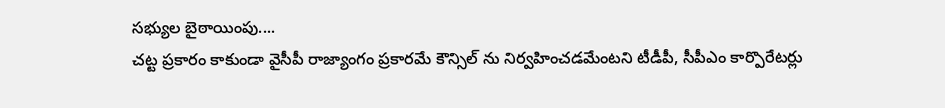సభ్యుల బైఠాయింపు....
చట్ట ప్రకారం కాకుండా వైసీపీ రాజ్యాంగం ప్రకారమే కౌన్సిల్ ను నిర్వహించడమేంటని టీడీపీ, సీపీఎం కార్పొరేటర్లు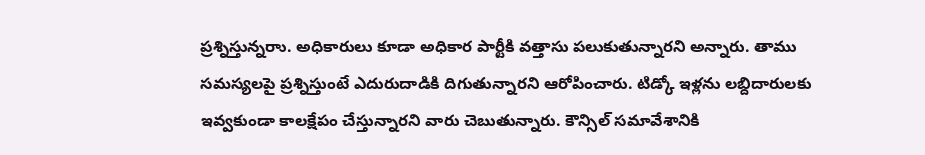ప్రశ్నిస్తున్నరాు. అధికారులు కూడా అధికార పార్టీకి వత్తాసు పలుకుతున్నారని అన్నారు. తాము సమస్యలపై ప్రశ్నిస్తుంటే ఎదురుదాడికి దిగుతున్నారని ఆరోపించారు. టిడ్కో ఇళ్లను లబ్దిదారులకు ఇవ్వకుండా కాలక్షేపం చేస్తున్నారని వారు చెబుతున్నారు. కౌన్సిల్ సమావేశానికి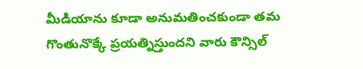మీడియాను కూడా అనుమతించకుండా తమ గొంతునొక్కే ప్రయత్నిస్తుందని వారు కౌన్సిల్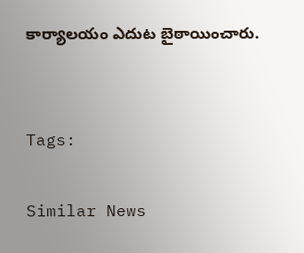కార్యాలయం ఎదుట బైఠాయించారు.


Tags:

Similar News